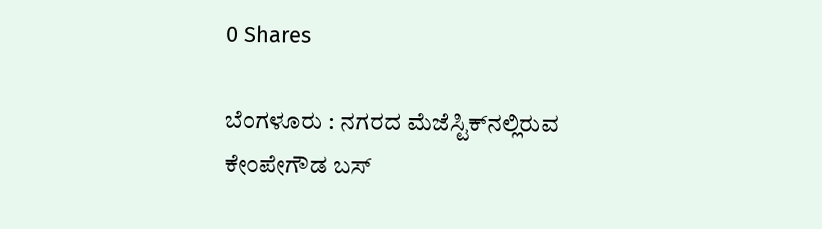0 Shares

ಬೆಂಗಳೂರು : ನಗರದ ಮೆಜೆಸ್ಟಿಕ್‌ನಲ್ಲಿರುವ ಕೇಂಪೇಗೌಡ ಬಸ್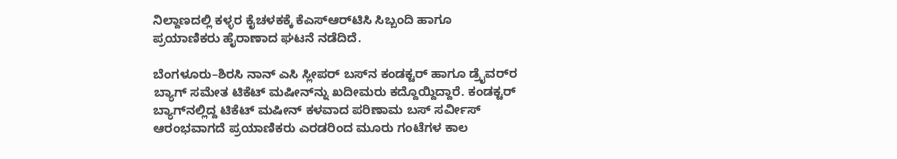ನಿಲ್ದಾಣದಲ್ಲಿ ಕಳ್ಳರ ಕೈಚಳಕಕ್ಕೆ ಕೆಎಸ್‌ಆರ್‌ಟಿಸಿ ಸಿಬ್ಬಂದಿ ಹಾಗೂ ಪ್ರಯಾಣಿಕರು ಹೈರಾಣಾದ ಘಟನೆ ನಡೆದಿದೆ.

ಬೆಂಗಳೂರು–ಶಿರಸಿ ನಾನ್ ಎಸಿ ಸ್ಲೀಪರ್ ಬಸ್‌ನ ಕಂಡಕ್ಟರ್ ಹಾಗೂ ಡ್ರೈವರ್‌ರ ಬ್ಯಾಗ್ ಸಮೇತ ಟಿಕೆಟ್ ಮಷೀನ್‌ನ್ನು ಖದೀಮರು ಕದ್ದೊಯ್ದಿದ್ದಾರೆ. ಕಂಡಕ್ಟರ್ ಬ್ಯಾಗ್‌ನಲ್ಲಿದ್ದ ಟಿಕೆಟ್ ಮಷೀನ್ ಕಳವಾದ ಪರಿಣಾಮ ಬಸ್ ಸರ್ವೀಸ್ ಆರಂಭವಾಗದೆ ಪ್ರಯಾಣಿಕರು ಎರಡರಿಂದ ಮೂರು ಗಂಟೆಗಳ ಕಾಲ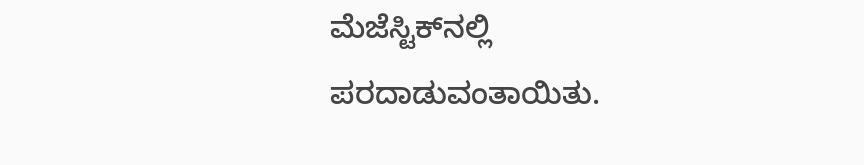ಮೆಜೆಸ್ಟಿಕ್‌ನಲ್ಲಿ ಪರದಾಡುವಂತಾಯಿತು.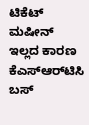ಟಿಕೆಟ್ ಮಷೀನ್ ಇಲ್ಲದ ಕಾರಣ ಕೆಎಸ್‌ಆರ್‌ಟಿಸಿ ಬಸ್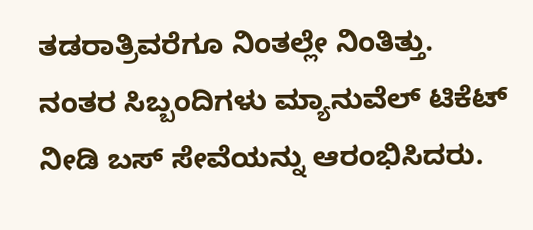ತಡರಾತ್ರಿವರೆಗೂ ನಿಂತಲ್ಲೇ ನಿಂತಿತ್ತು. ನಂತರ ಸಿಬ್ಬಂದಿಗಳು ಮ್ಯಾನುವೆಲ್ ಟಿಕೆಟ್ ನೀಡಿ ಬಸ್ ಸೇವೆಯನ್ನು ಆರಂಭಿಸಿದರು.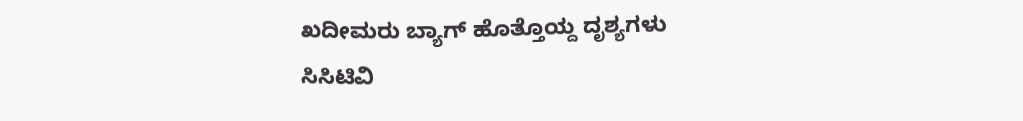ಖದೀಮರು ಬ್ಯಾಗ್ ಹೊತ್ತೊಯ್ದ ದೃಶ್ಯಗಳು ಸಿಸಿಟಿವಿ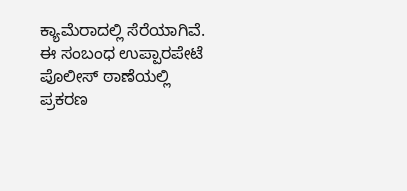ಕ್ಯಾಮೆರಾದಲ್ಲಿ ಸೆರೆಯಾಗಿವೆ. ಈ ಸಂಬಂಧ ಉಪ್ಪಾರಪೇಟೆ ಪೊಲೀಸ್ ಠಾಣೆಯಲ್ಲಿ ಪ್ರಕರಣ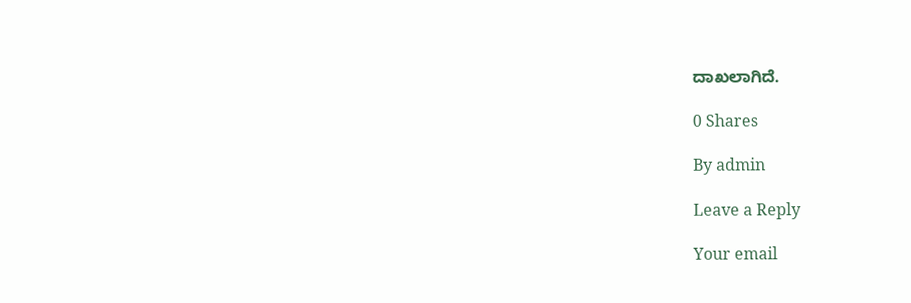ದಾಖಲಾಗಿದೆ.

0 Shares

By admin

Leave a Reply

Your email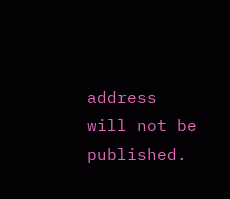address will not be published.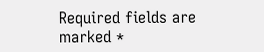Required fields are marked *